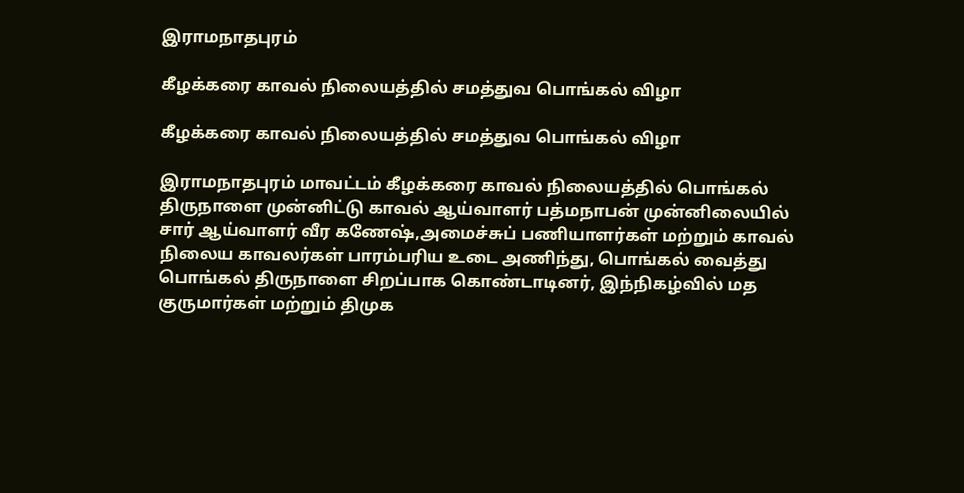இராமநாதபுரம்

கீழக்கரை காவல் நிலையத்தில் சமத்துவ பொங்கல் விழா

கீழக்கரை காவல் நிலையத்தில் சமத்துவ பொங்கல் விழா

இராமநாதபுரம் மாவட்டம் கீழக்கரை காவல் நிலையத்தில் பொங்கல் திருநாளை முன்னிட்டு காவல் ஆய்வாளர் பத்மநாபன் முன்னிலையில் சார் ஆய்வாளர் வீர கணேஷ்,அமைச்சுப் பணியாளர்கள் மற்றும் காவல் நிலைய காவலர்கள் பாரம்பரிய உடை அணிந்து, பொங்கல் வைத்து பொங்கல் திருநாளை சிறப்பாக கொண்டாடினர், இந்நிகழ்வில் மத குருமார்கள் மற்றும் திமுக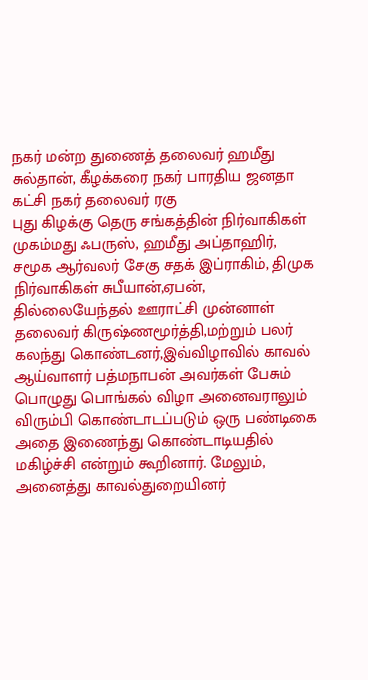நகர் மன்ற துணைத் தலைவர் ஹமீது சுல்தான், கீழக்கரை நகர் பாரதிய ஜனதா கட்சி நகர் தலைவர் ரகு
புது கிழக்கு தெரு சங்கத்தின் நிர்வாகிகள் முகம்மது ஃபருஸ், ஹமீது அப்தாஹிர், சமூக ஆர்வலர் சேகு சதக் இப்ராகிம், திமுக நிர்வாகிகள் சுபீயான்,ஏபன், தில்லையேந்தல் ஊராட்சி முன்னாள் தலைவர் கிருஷ்ணமூர்த்தி,மற்றும் பலர் கலந்து கொண்டனர்,இவ்விழாவில் காவல் ஆய்வாளர் பத்மநாபன் அவர்கள் பேசும் பொழுது பொங்கல் விழா அனைவராலும் விரும்பி கொண்டாடப்படும் ஒரு பண்டிகை அதை இணைந்து கொண்டாடியதில் மகிழ்ச்சி என்றும் கூறினார். மேலும், அனைத்து காவல்துறையினர்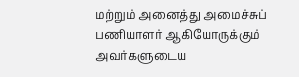மற்றும் அனைத்து அமைச்சுப் பணியாளர் ஆகியோருக்கும் அவர்களுடைய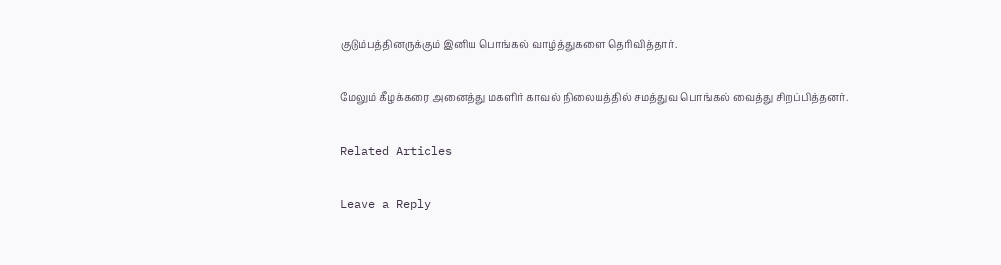குடும்பத்தினருக்கும் இனிய பொங்கல் வாழ்த்துகளை தெரிவித்தார்.

மேலும் கீழக்கரை அனைத்து மகளிர் காவல் நிலையத்தில் சமத்துவ பொங்கல் வைத்து சிறப்பித்தனர்.

Related Articles

Leave a Reply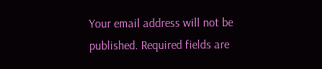Your email address will not be published. Required fields are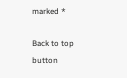marked *

Back to top button